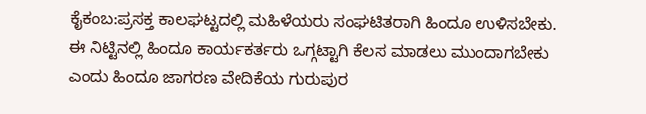ಕೈಕಂಬ:ಪ್ರಸಕ್ತ ಕಾಲಘಟ್ಟದಲ್ಲಿ ಮಹಿಳೆಯರು ಸಂಘಟಿತರಾಗಿ ಹಿಂದೂ ಉಳಿಸಬೇಕು. ಈ ನಿಟ್ಟಿನಲ್ಲಿ ಹಿಂದೂ ಕಾರ್ಯಕರ್ತರು ಒಗ್ಗಟ್ಟಾಗಿ ಕೆಲಸ ಮಾಡಲು ಮುಂದಾಗಬೇಕು ಎಂದು ಹಿಂದೂ ಜಾಗರಣ ವೇದಿಕೆಯ ಗುರುಪುರ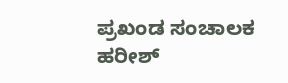ಪ್ರಖಂಡ ಸಂಚಾಲಕ ಹರೀಶ್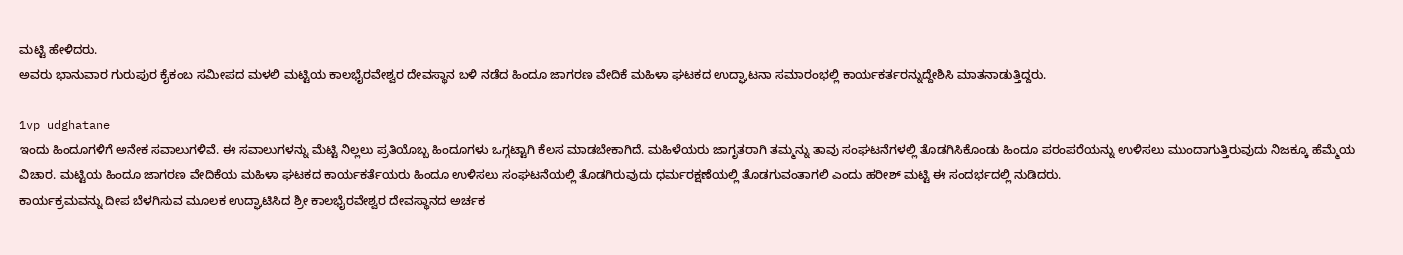ಮಟ್ಟಿ ಹೇಳಿದರು.
ಅವರು ಭಾನುವಾರ ಗುರುಪುರ ಕೈಕಂಬ ಸಮೀಪದ ಮಳಲಿ ಮಟ್ಟಿಯ ಕಾಲಭೈರವೇಶ್ವರ ದೇವಸ್ಥಾನ ಬಳಿ ನಡೆದ ಹಿಂದೂ ಜಾಗರಣ ವೇದಿಕೆ ಮಹಿಳಾ ಘಟಕದ ಉದ್ಘಾಟನಾ ಸಮಾರಂಭಲ್ಲಿ ಕಾರ್ಯಕರ್ತರನ್ನುದ್ದೇಶಿಸಿ ಮಾತನಾಡುತ್ತಿದ್ದರು.

1vp udghatane
ಇಂದು ಹಿಂದೂಗಳಿಗೆ ಅನೇಕ ಸವಾಲುಗಳಿವೆ. ಈ ಸವಾಲುಗಳನ್ನು ಮೆಟ್ಟಿ ನಿಲ್ಲಲು ಪ್ರತಿಯೊಬ್ಬ ಹಿಂದೂಗಳು ಒಗ್ಗಟ್ಟಾಗಿ ಕೆಲಸ ಮಾಡಬೇಕಾಗಿದೆ. ಮಹಿಳೆಯರು ಜಾಗೃತರಾಗಿ ತಮ್ಮನ್ನು ತಾವು ಸಂಘಟನೆಗಳಲ್ಲಿ ತೊಡಗಿಸಿಕೊಂಡು ಹಿಂದೂ ಪರಂಪರೆಯನ್ನು ಉಳಿಸಲು ಮುಂದಾಗುತ್ತಿರುವುದು ನಿಜಕ್ಕೂ ಹೆಮ್ಮೆಯ ವಿಚಾರ. ಮಟ್ಟಿಯ ಹಿಂದೂ ಜಾಗರಣ ವೇದಿಕೆಯ ಮಹಿಳಾ ಘಟಕದ ಕಾರ್ಯಕರ್ತೆಯರು ಹಿಂದೂ ಉಳಿಸಲು ಸಂಘಟನೆಯಲ್ಲಿ ತೊಡಗಿರುವುದು ಧರ್ಮರಕ್ಷಣೆಯಲ್ಲಿ ತೊಡಗುವಂತಾಗಲಿ ಎಂದು ಹರೀಶ್ ಮಟ್ಟಿ ಈ ಸಂದರ್ಭದಲ್ಲಿ ನುಡಿದರು.
ಕಾರ್ಯಕ್ರಮವನ್ನು ದೀಪ ಬೆಳಗಿಸುವ ಮೂಲಕ ಉದ್ಘಾಟಿಸಿದ ಶ್ರೀ ಕಾಲಭೈರವೇಶ್ವರ ದೇವಸ್ಥಾನದ ಅರ್ಚಕ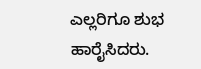ಎಲ್ಲರಿಗೂ ಶುಭ ಹಾರೈಸಿದರು.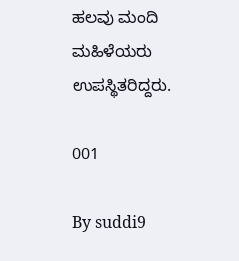ಹಲವು ಮಂದಿ ಮಹಿಳೆಯರು ಉಪಸ್ಥಿತರಿದ್ದರು.

001

By suddi9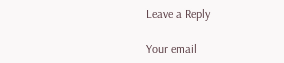Leave a Reply

Your email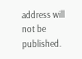address will not be published.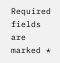Required fields are marked *